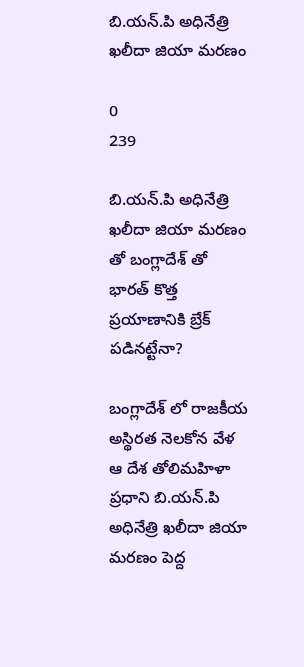బి.యన్.పి అధినేత్రి ఖలీదా జియా మరణం

0
239

బి.యన్.పి అధినేత్రి ఖలీదా జియా మరణం తో బంగ్లాదేశ్ తో భారత్ కొత్త ప్రయాణానికి బ్రేక్ పడినట్టేనా?

బంగ్లాదేశ్ లో రాజకీయ అస్థిరత నెలకోన వేళ ఆ దేశ తోలిమహిళా ప్రధాని బి.యన్.పి అధినేత్రి ఖలీదా జియా మరణం పెద్ద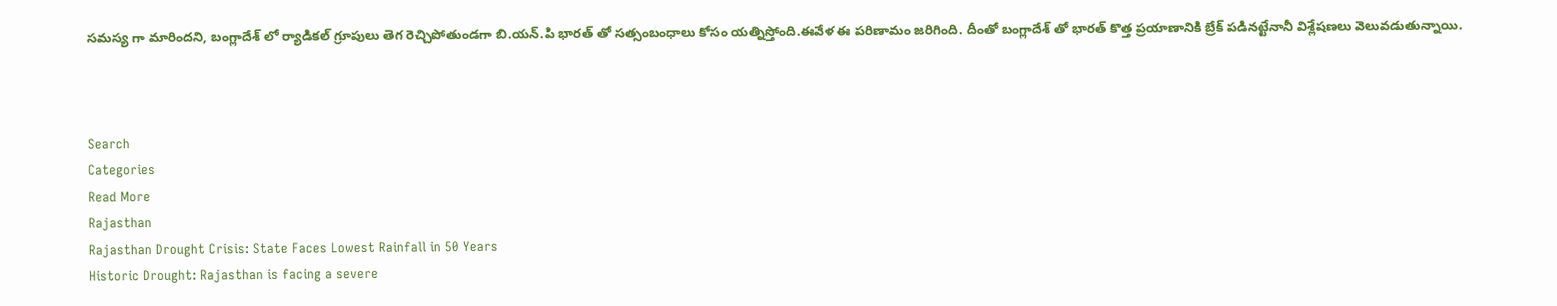సమస్య గా మారిందని, బంగ్లాదేశ్ లో ర్యాడికల్ గ్రూపులు తెగ రెచ్చిపోతుండగా బి.యన్.పి భారత్ తో సత్సంబంధాలు కోసం యత్నిస్తోంది.ఈవేళ ఈ పరిణామం జరిగింది. దీంతో బంగ్లాదేశ్ తో భారత్ కొత్త ప్రయాణానికి బ్రేక్ పడినట్టేనానీ విశ్లేషణలు వెలువడుతున్నాయి.



Search
Categories
Read More
Rajasthan
Rajasthan Drought Crisis: State Faces Lowest Rainfall in 50 Years
Historic Drought: Rajasthan is facing a severe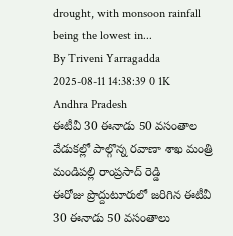drought, with monsoon rainfall being the lowest in...
By Triveni Yarragadda 2025-08-11 14:38:39 0 1K
Andhra Pradesh
ఈటీవీ 30 ఈనాడు 50 వసంతాల వేడుకల్లో పాల్గొన్న రవాణా శాఖ మంత్రి మండిపల్లి రాంప్రసాద్ రెడ్డి
ఈరోజు ప్రొద్దుటూరులో జరిగిన ఈటీవీ 30 ఈనాడు 50 వసంతాలు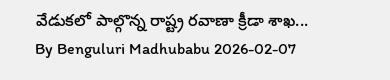వేడుకలో పాల్గొన్న రాష్ట్ర రవాణా క్రీడా శాఖ...
By Benguluri Madhubabu 2026-02-07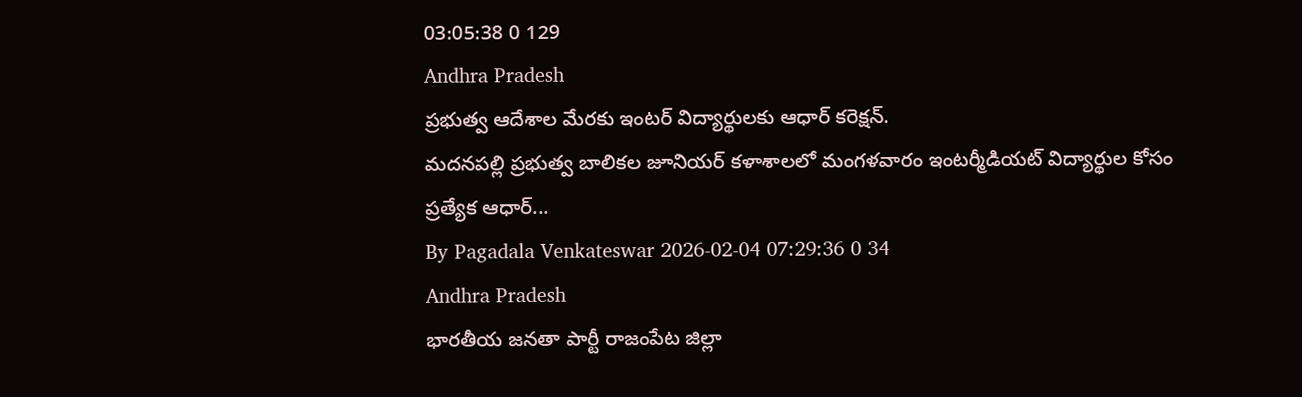03:05:38 0 129
Andhra Pradesh
ప్రభుత్వ ఆదేశాల మేరకు ఇంటర్ విద్యార్థులకు ఆధార్ కరెక్షన్.
మదనపల్లి ప్రభుత్వ బాలికల జూనియర్ కళాశాలలో మంగళవారం ఇంటర్మీడియట్ విద్యార్థుల కోసం ప్రత్యేక ఆధార్...
By Pagadala Venkateswar 2026-02-04 07:29:36 0 34
Andhra Pradesh
భారతీయ జనతా పార్టీ రాజంపేట జిల్లా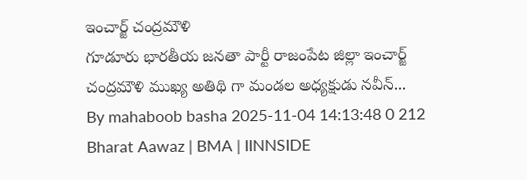ఇంచార్జ్ చంద్రమౌళి
గూడూరు భారతీయ జనతా పార్టీ రాజంపేట జిల్లా ఇంచార్జ్ చంద్రమౌళి ముఖ్య అతిథి గా మండల అధ్యక్షుడు నవీన్...
By mahaboob basha 2025-11-04 14:13:48 0 212
Bharat Aawaz | BMA | IINNSIDE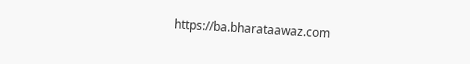https://ba.bharataawaz.com